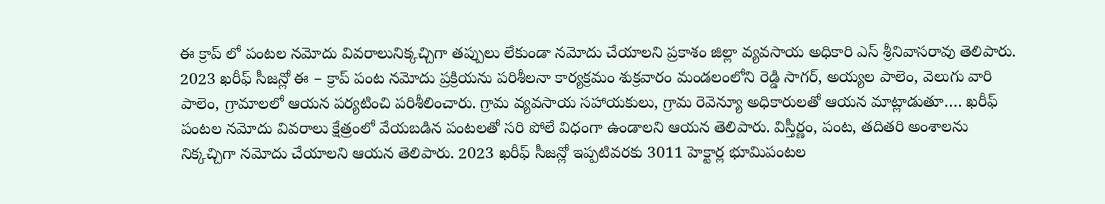ఈ క్రాప్ లో పంటల నమోదు వివరాలునిక్కచ్చిగా తప్పులు లేకుండా నమోదు చేయాలని ప్రకాశం జిల్లా వ్యవసాయ అధికారి ఎస్ శ్రీనివాసరావు తెలిపారు. 2023 ఖరీఫ్ సీజన్లో ఈ – క్రాప్ పంట నమోదు ప్రక్రియను పరిశీలనా కార్యక్రమం శుక్రవారం మండలంలోని రెడ్డి సాగర్, అయ్యల పాలెం, వెలుగు వారి పాలెం, గ్రామాలలో ఆయన పర్యటించి పరిశీలించారు. గ్రామ వ్యవసాయ సహాయకులు, గ్రామ రెవెన్యూ అధికారులతో ఆయన మాట్లాడుతూ…. ఖరీఫ్ పంటల నమోదు వివరాలు క్షేత్రంలో వేయబడిన పంటలతో సరి పోలే విధంగా ఉండాలని ఆయన తెలిపారు. విస్తీర్ణం, పంట, తదితరి అంశాలను నిక్కచ్చిగా నమోదు చేయాలని ఆయన తెలిపారు. 2023 ఖరీఫ్ సీజన్లో ఇప్పటివరకు 3011 హెక్టార్ల భూమిపంటల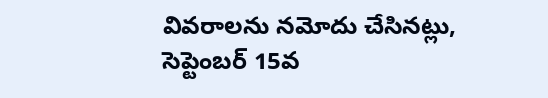వివరాలను నమోదు చేసినట్లు, సెప్టెంబర్ 15వ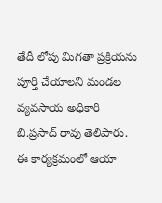తేదీ లోపు మిగతా ప్రక్రియను పూర్తి చేయాలని మండల వ్యవసాయ అధికారి బి.ప్రసాద్ రావు తెలిపారు. ఈ కార్యక్రమంలో ఆయా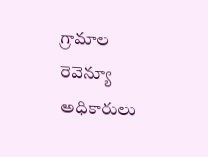గ్రామాల రెవెన్యూ అధికారులు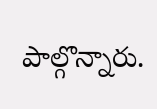పాల్గొన్నారు.